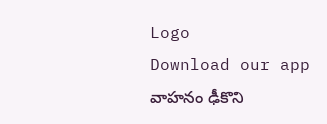Logo
Download our app
వాహనం ఢీకొని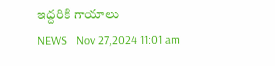ఇద్దరికి గాయాలు
NEWS   Nov 27,2024 11:01 am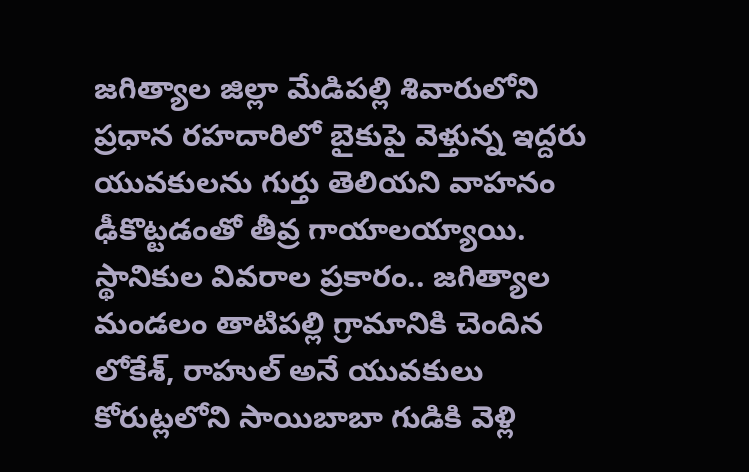జగిత్యాల జిల్లా మేడిపల్లి శివారులోని ప్రధాన రహదారిలో బైకుపై వెళ్తున్న ఇద్దరు యువకులను గుర్తు తెలియని వాహనం ఢీకొట్టడంతో తీవ్ర గాయాలయ్యాయి. స్థానికుల వివరాల ప్రకారం.. జగిత్యాల మండలం తాటిపల్లి గ్రామానికి చెందిన లోకేశ్, రాహుల్ అనే యువకులు కోరుట్లలోని సాయిబాబా గుడికి వెళ్లి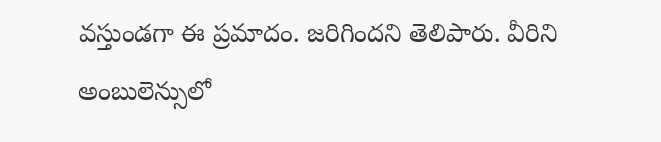వస్తుండగా ఈ ప్రమాదం. జరిగిందని తెలిపారు. వీరిని అంబులెన్సులో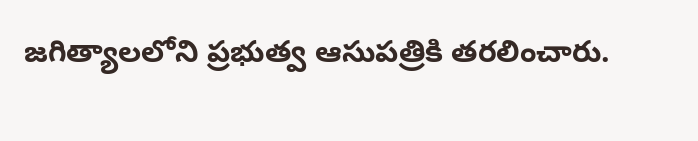జగిత్యాలలోని ప్రభుత్వ ఆసుపత్రికి తరలించారు.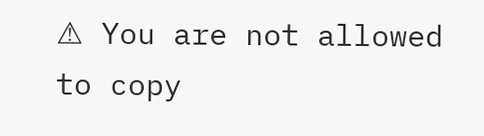⚠ You are not allowed to copy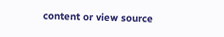content or view source